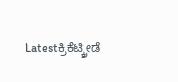Latestಕ್ರಿಕೆಟ್ಕ್ರೀಡೆ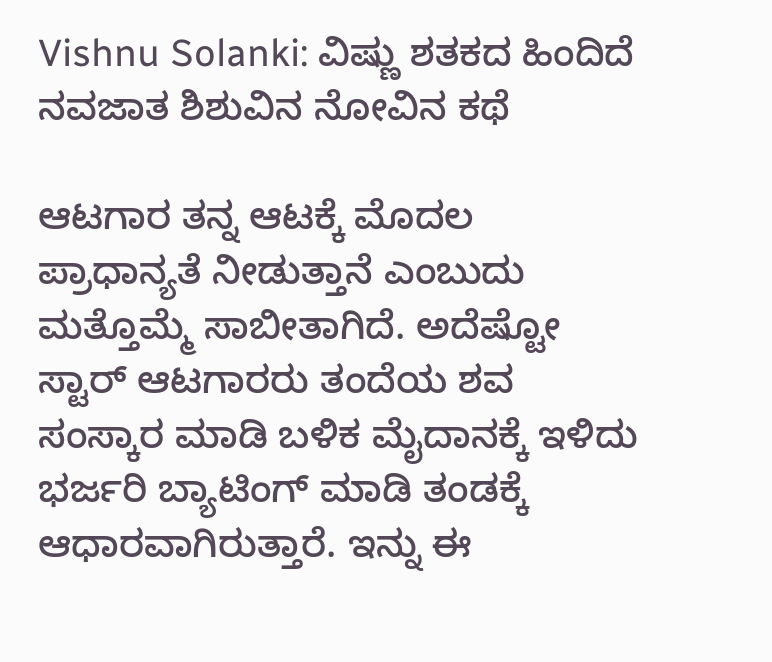Vishnu Solanki: ವಿಷ್ಣು ಶತಕದ ಹಿಂದಿದೆ ನವಜಾತ ಶಿಶುವಿನ ನೋವಿನ ಕಥೆ

ಆಟಗಾರ ತನ್ನ ಆಟಕ್ಕೆ ಮೊದಲ ಪ್ರಾಧಾನ್ಯತೆ ನೀಡುತ್ತಾನೆ ಎಂಬುದು ಮತ್ತೊಮ್ಮೆ ಸಾಬೀತಾಗಿದೆ. ಅದೆಷ್ಟೋ ಸ್ಟಾರ್ ಆಟಗಾರರು ತಂದೆಯ ಶವ ಸಂಸ್ಕಾರ ಮಾಡಿ ಬಳಿಕ ಮೈದಾನಕ್ಕೆ ಇಳಿದು ಭರ್ಜರಿ ಬ್ಯಾಟಿಂಗ್ ಮಾಡಿ ತಂಡಕ್ಕೆ ಆಧಾರವಾಗಿರುತ್ತಾರೆ. ಇನ್ನು ಈ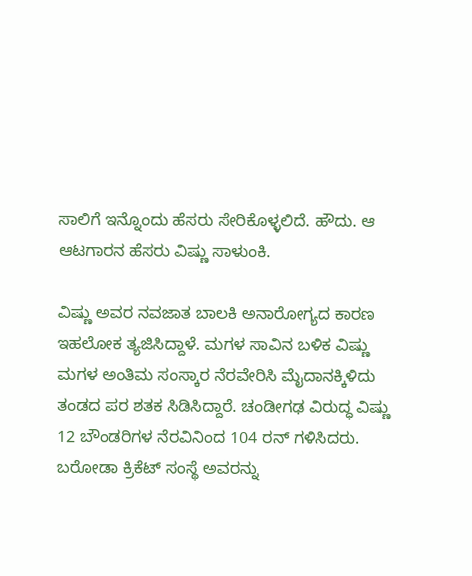ಸಾಲಿಗೆ ಇನ್ನೊಂದು ಹೆಸರು ಸೇರಿಕೊಳ್ಳಲಿದೆ. ಹೌದು. ಆ ಆಟಗಾರನ ಹೆಸರು ವಿಷ್ಣು ಸಾಳುಂಕಿ.

ವಿಷ್ಣು ಅವರ ನವಜಾತ ಬಾಲಕಿ ಅನಾರೋಗ್ಯದ ಕಾರಣ ಇಹಲೋಕ ತ್ಯಜಿಸಿದ್ದಾಳೆ. ಮಗಳ ಸಾವಿನ ಬಳಿಕ ವಿಷ್ಣು ಮಗಳ ಅಂತಿಮ ಸಂಸ್ಕಾರ ನೆರವೇರಿಸಿ ಮೈದಾನಕ್ಕಿಳಿದು ತಂಡದ ಪರ ಶತಕ ಸಿಡಿಸಿದ್ದಾರೆ. ಚಂಡೀಗಢ ವಿರುದ್ಧ ವಿಷ್ಣು 12 ಬೌಂಡರಿಗಳ ನೆರವಿನಿಂದ 104 ರನ್ ಗಳಿಸಿದರು. ಬರೋಡಾ ಕ್ರಿಕೆಟ್ ಸಂಸ್ಥೆ ಅವರನ್ನು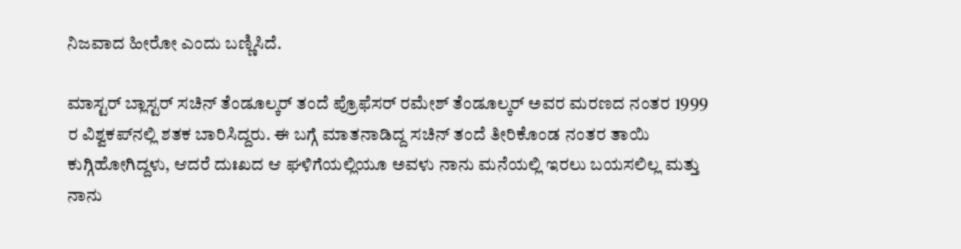ನಿಜವಾದ ಹೀರೋ ಎಂದು ಬಣ್ಣಿಸಿದೆ.

ಮಾಸ್ಟರ್ ಬ್ಲಾಸ್ಟರ್ ಸಚಿನ್ ತೆಂಡೂಲ್ಕರ್ ತಂದೆ ಪ್ರೊಫೆಸರ್ ರಮೇಶ್ ತೆಂಡೂಲ್ಕರ್ ಅವರ ಮರಣದ ನಂತರ 1999 ರ ವಿಶ್ವಕಪ್‌ನಲ್ಲಿ ಶತಕ ಬಾರಿಸಿದ್ದರು. ಈ ಬಗ್ಗೆ ಮಾತನಾಡಿದ್ದ ಸಚಿನ್ ತಂದೆ ತೀರಿಕೊಂಡ ನಂತರ ತಾಯಿ ಕುಗ್ಗಿಹೋಗಿದ್ದಳು, ಆದರೆ ದುಃಖದ ಆ ಘಳಿಗೆಯಲ್ಲಿಯೂ ಅವಳು ನಾನು ಮನೆಯಲ್ಲಿ ಇರಲು ಬಯಸಲಿಲ್ಲ ಮತ್ತು ನಾನು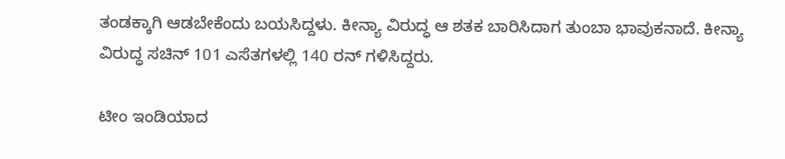ತಂಡಕ್ಕಾಗಿ ಆಡಬೇಕೆಂದು ಬಯಸಿದ್ದಳು. ಕೀನ್ಯಾ ವಿರುದ್ಧ ಆ ಶತಕ ಬಾರಿಸಿದಾಗ ತುಂಬಾ ಭಾವುಕನಾದೆ. ಕೀನ್ಯಾ ವಿರುದ್ಧ ಸಚಿನ್ 101 ಎಸೆತಗಳಲ್ಲಿ 140 ರನ್ ಗಳಿಸಿದ್ದರು.

ಟೀಂ ಇಂಡಿಯಾದ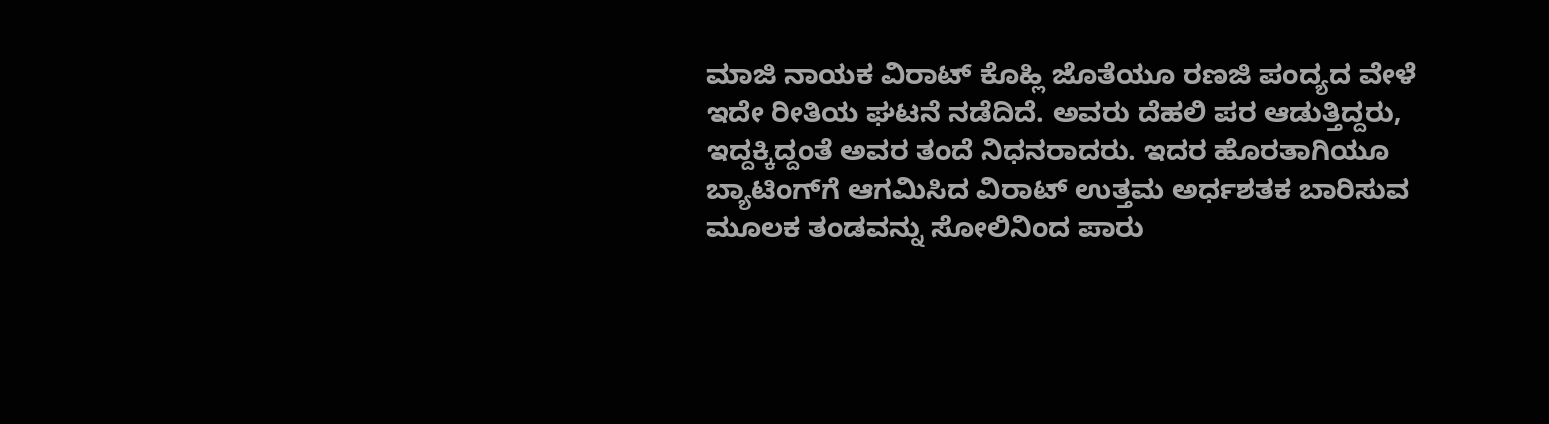ಮಾಜಿ ನಾಯಕ ವಿರಾಟ್ ಕೊಹ್ಲಿ ಜೊತೆಯೂ ರಣಜಿ ಪಂದ್ಯದ ವೇಳೆ ಇದೇ ರೀತಿಯ ಘಟನೆ ನಡೆದಿದೆ. ಅವರು ದೆಹಲಿ ಪರ ಆಡುತ್ತಿದ್ದರು, ಇದ್ದಕ್ಕಿದ್ದಂತೆ ಅವರ ತಂದೆ ನಿಧನರಾದರು. ಇದರ ಹೊರತಾಗಿಯೂ ಬ್ಯಾಟಿಂಗ್‌ಗೆ ಆಗಮಿಸಿದ ವಿರಾಟ್ ಉತ್ತಮ ಅರ್ಧಶತಕ ಬಾರಿಸುವ ಮೂಲಕ ತಂಡವನ್ನು ಸೋಲಿನಿಂದ ಪಾರು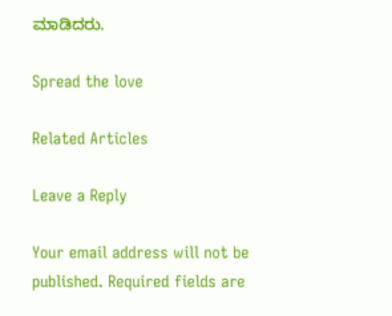ಮಾಡಿದರು.

Spread the love

Related Articles

Leave a Reply

Your email address will not be published. Required fields are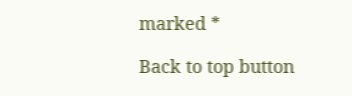marked *

Back to top button